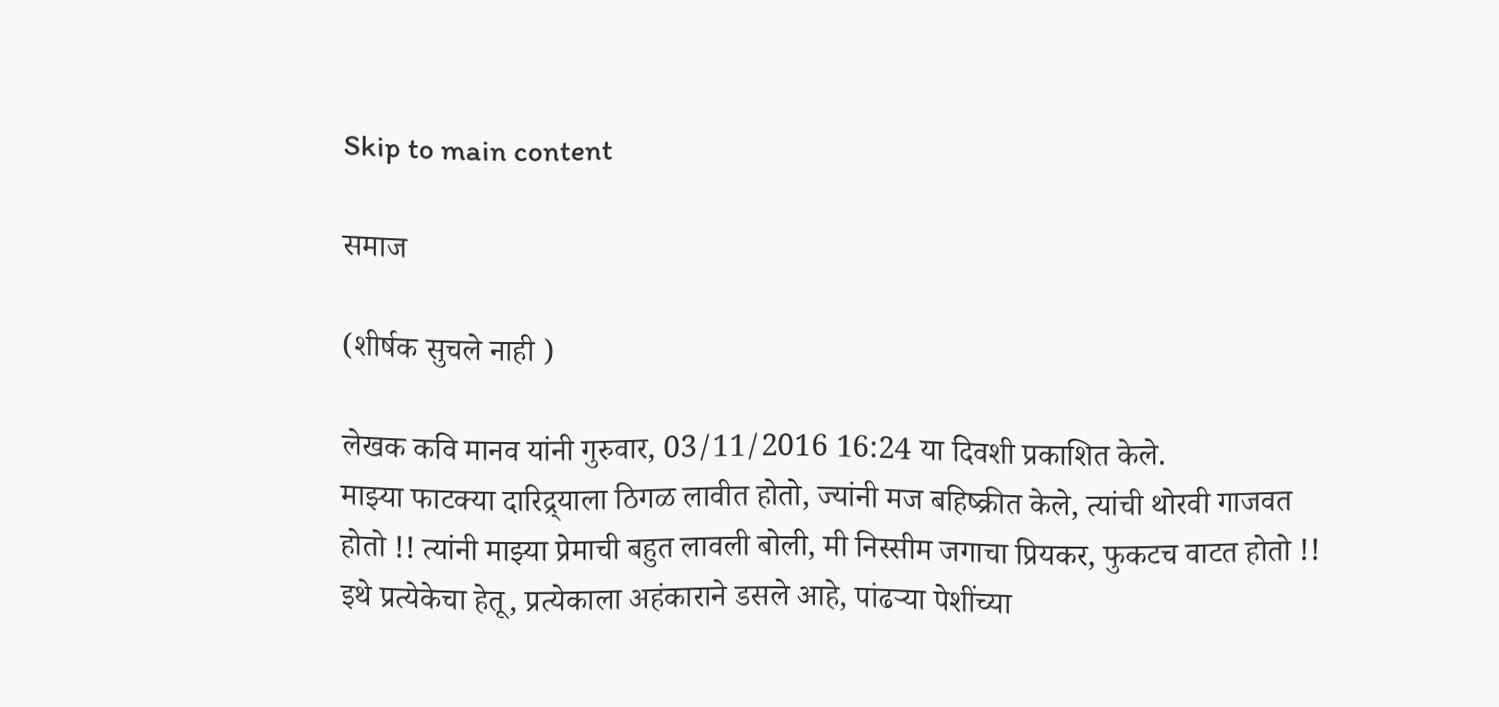Skip to main content

समाज

(शीर्षक सुचले नाही )

लेखक कवि मानव यांनी गुरुवार, 03/11/2016 16:24 या दिवशी प्रकाशित केले.
माझ्या फाटक्या दारिद्र्याला ठिगळ लावीत होतो, ज्यांनी मज बहिष्क्रीत केले, त्यांची थोरवी गाजवत होतो !! त्यांनी माझ्या प्रेमाची बहुत लावली बोली, मी निस्सीम जगाचा प्रियकर, फुकटच वाटत होतो !! इथे प्रत्येकेचा हेतू, प्रत्येकाला अहंकाराने डसले आहे, पांढऱ्या पेशींच्या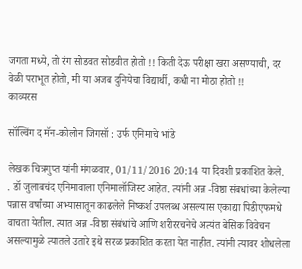जगता मध्ये, तो रंग सोडवत सोडवीत होतो !! किती देऊ परीक्षा खरा असण्याची, दर वेळी पराभूत होतो, मी या अजब दुनियेचा विद्यार्थी, कधी ना मोठा होतो !!
काव्यरस

सॉल्विंग द मॅन-कोलोन जिगसॉ : उर्फ एनिमाचे भांडे

लेखक चित्रगुप्त यांनी मंगळवार, 01/11/2016 20:14 या दिवशी प्रकाशित केले.
. डॉ जुलाबचंद एनिमावाला एनिमालॉजिस्ट आहेत. त्यांनी अन्न -विष्ठा संबधांच्या केलेल्या पन्नास वर्षांच्या अभ्यासातून काढलेले निष्कर्श उपलब्ध असल्यास एकाद्या पिडीएफमधे वाचता येतील. त्यात अन्न -विष्ठा संबंधांचे आणि शरीररचनेचे अत्यंत बेसिक विवेचन असल्यामुळे त्यातले उतारे इथे सरळ प्रकाशित करता येत नाहीत. त्यांनी त्यावर शोधलेला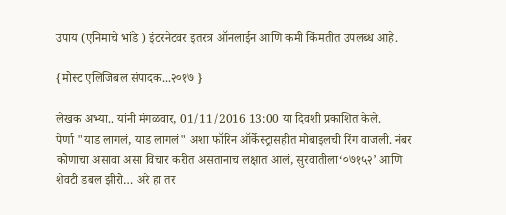उपाय (एनिमाचे भांडे ) इंटरनेटवर इतरत्र ऑनलाईन आणि कमी किंमतीत उपलब्ध आहे.

{मोस्ट एलिजिबल संपादक...२०१७ }

लेखक अभ्या.. यांनी मंगळवार, 01/11/2016 13:00 या दिवशी प्रकाशित केले.
पेर्णा "याड लागलं, याड लागलं" अशा फॉरिन ऑर्केस्ट्रासहीत मोबाइलची रिंग वाजली. नंबर कोणाचा असावा असा विचार करीत असतानाच लक्षात आलं, सुरवातीला‘०७१५२’ आणि शेवटी डबल झीरो… अरे हा तर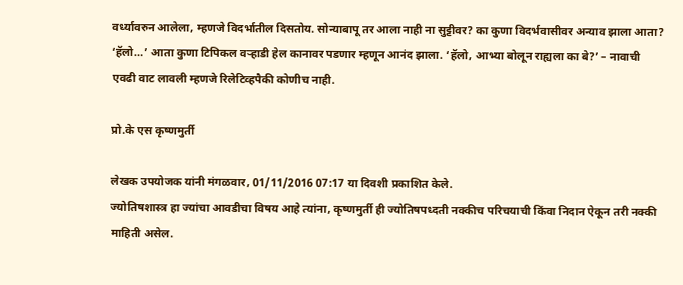वर्ध्यावरुन आलेला, म्हणजे विदर्भातील दिसतोय. सोन्याबापू तर आला नाही ना सुट्टीवर? का कुणा विदर्भवासीवर अन्याव झाला आता? ‘हॅलो…’ आता कुणा टिपिकल वर्‍हाडी हेल कानावर पडणार म्हणून आनंद झाला. ‘हॅलो, आभ्या बोलून राह्यला का बे?’ – नावाची एवढी वाट लावली म्हणजे रिलेटिव्हपैकी कोणीच नाही.

प्रो.के एस कृष्णमुर्ती

लेखक उपयोजक यांनी मंगळवार, 01/11/2016 07:17 या दिवशी प्रकाशित केले.
ज्योतिषशास्त्र हा ज्यांचा आवडीचा विषय आहे त्यांना, कृष्णमुर्ती ही ज्योतिषपध्दती नक्कीच परिचयाची किंवा निदान ऐकून तरी नक्की माहिती असेल.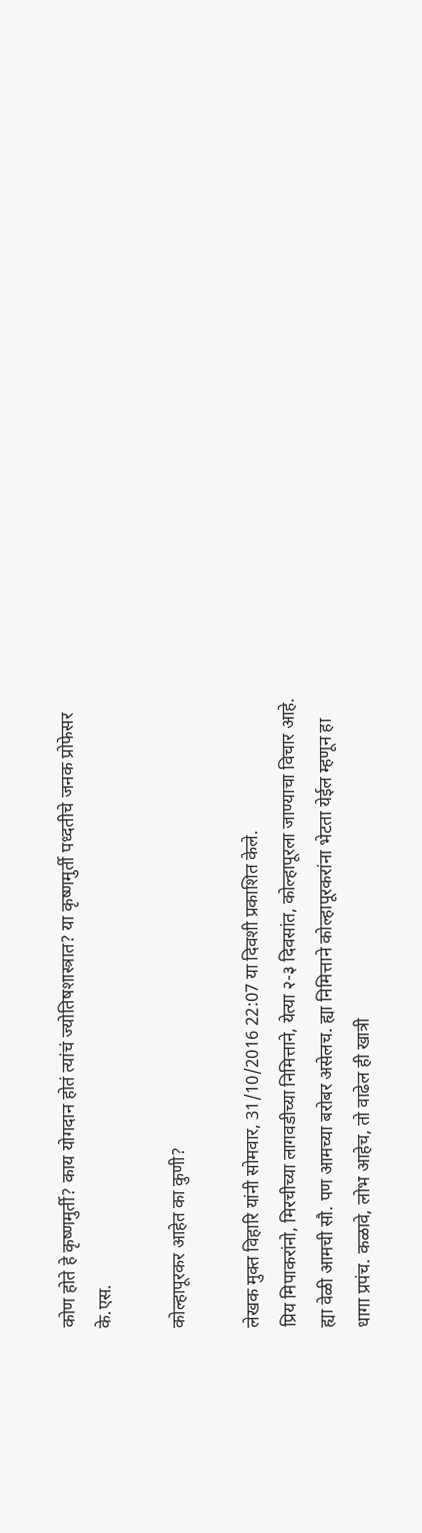कोण होते हे कृष्णमुर्ती? काय योगदान होतं त्यांचं ज्योतिषशास्त्रात? या कृष्णमुर्ती पध्दतीचे जनक प्रोफेसर के.एस.

कोल्हापूरकर आहेत का कुणी?

लेखक मुक्त विहारि यांनी सोमवार, 31/10/2016 22:07 या दिवशी प्रकाशित केले.
प्रिय मिपाकरांनो, मिरचीच्या लागवडीच्या निमित्ताने, येत्या २-३ दिवसांत, कोल्हापूरला जाण्याचा विचार आहे. ह्या वेळी आमची सौ. पण आमच्या बरोबर असेलच. ह्या निमित्ताने कोल्हापूरकरांना भेटता येईल म्हणून हा धागा प्रपंच. कळावे, लोभ आहेच, तो वाढेल ही खात्री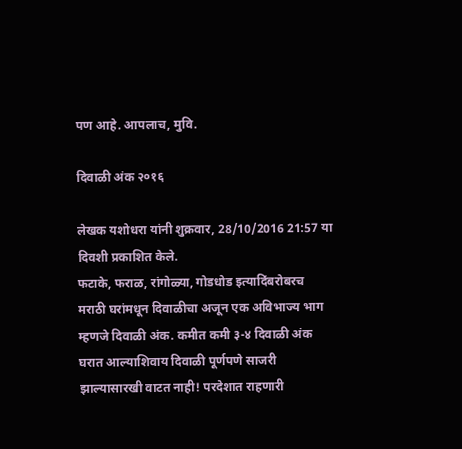पण आहे. आपलाच, मुवि.

दिवाळी अंक २०१६

लेखक यशोधरा यांनी शुक्रवार, 28/10/2016 21:57 या दिवशी प्रकाशित केले.
फटाके, फराळ, रांगोळ्या, गोडधोड इत्यादिंबरोबरच मराठी घरांमधून दिवाळीचा अजून एक अविभाज्य भाग म्हणजे दिवाळी अंक. कमीत कमी ३-४ दिवाळी अंक घरात आल्याशिवाय दिवाळी पूर्णपणे साजरी झाल्यासारखी वाटत नाही! परदेशात राहणारी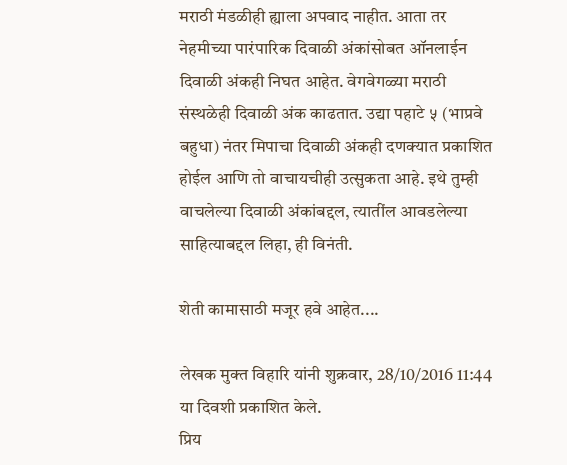मराठी मंडळीही ह्याला अपवाद नाहीत. आता तर नेहमीच्या पारंपारिक दिवाळी अंकांसोबत ऑनलाईन दिवाळी अंकही निघत आहेत. वेगवेगळ्या मराठी संस्थळेही दिवाळी अंक काढतात. उद्या पहाटे ५ (भाप्रवे बहुधा) नंतर मिपाचा दिवाळी अंकही दणक्यात प्रकाशित होईल आणि तो वाचायचीही उत्सुकता आहे. इथे तुम्ही वाचलेल्या दिवाळी अंकांबद्दल, त्यातींल आवडलेल्या साहित्याबद्दल लिहा, ही विनंती.

शेती कामासाठी मजूर हवे आहेत....

लेखक मुक्त विहारि यांनी शुक्रवार, 28/10/2016 11:44 या दिवशी प्रकाशित केले.
प्रिय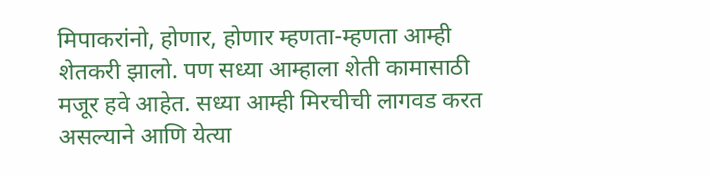मिपाकरांनो, होणार, होणार म्हणता-म्हणता आम्ही शेतकरी झालो. पण सध्या आम्हाला शेती कामासाठी मजूर हवे आहेत. सध्या आम्ही मिरचीची लागवड करत असल्याने आणि येत्या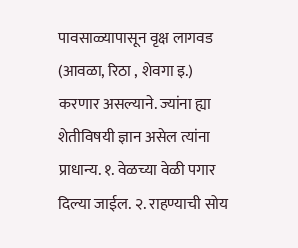पावसाळ्यापासून वृक्ष लागवड (आवळा, रिठा , शेवगा इ.) करणार असल्याने. ज्यांना ह्या शेतीविषयी ज्ञान असेल त्यांना प्राधान्य. १. वेळच्या वेळी पगार दिल्या जाईल. २. राहण्याची सोय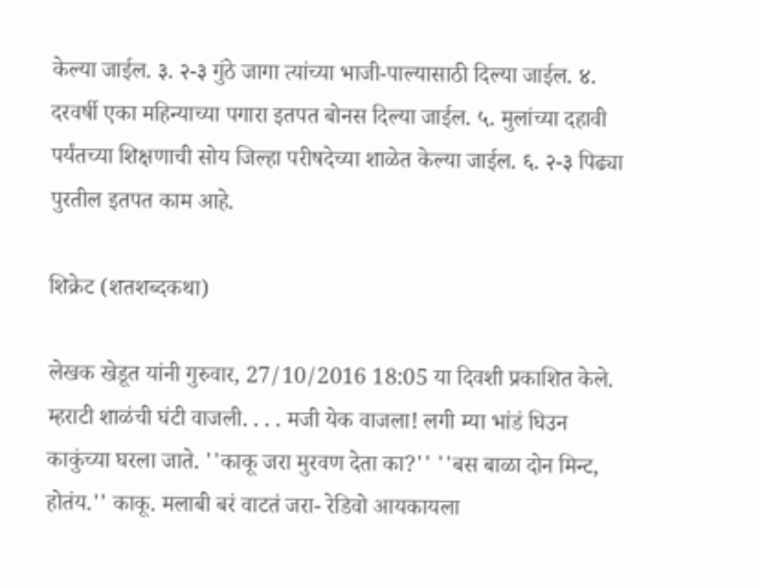केल्या जाईल. ३. २-३ गुंठे जागा त्यांच्या भाजी-पाल्यासाठी दिल्या जाईल. ४. दरवर्षी एका महिन्याच्या पगारा इतपत बोनस दिल्या जाईल. ५. मुलांच्या दहावी पर्यंतच्या शिक्षणाची सोय जिल्हा परीषदेच्या शाळेत केल्या जाईल. ६. २-३ पिढ्या पुरतील इतपत काम आहे.

शिक्रेट (शतशब्दकथा)

लेखक खेडूत यांनी गुरुवार, 27/10/2016 18:05 या दिवशी प्रकाशित केले.
म्हराटी शाळंची घंटी वाजली. . . . मजी येक वाजला! लगी म्या भांडं घिउन काकुंच्या घरला जाते. ''काकू जरा मुरवण देता का?'' ''बस बाळा दोन मिन्ट, होतंय.'' काकू. मलाबी बरं वाटतं जरा- रेडिवो आयकायला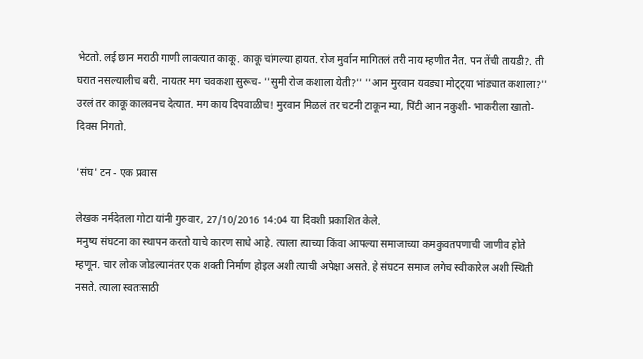भेटतो. लई छान मराठी गाणी लावत्यात काकू. काकू चांगल्या हायत. रोज मुर्वान मागितलं तरी नाय म्हणीत नैत. पन तेंची तायडी?. ती घरात नसल्यालीच बरी. नायतर मग चवकशा सुरूच- ''सुमी रोज कशाला येती?'' ''आन मुरवान यवड्या मोट्ट्या भांड्यात कशाला?'' उरलं तर काकू कालवनच देत्यात. मग काय दिपवाळीच! मुरवान मिळलं तर चटनी टाकून म्या, पिंटी आन नकुशी- भाकरीला खातो- दिवस निगतो.

'संघ' टन - एक प्रवास

लेखक नर्मदेतला गोटा यांनी गुरुवार, 27/10/2016 14:04 या दिवशी प्रकाशित केले.
मनुष्य संघटना का स्थापन करतो याचे कारण साधे आहे. त्याला त्याच्या किंवा आपल्या समाजाच्या कमकुवतपणाची जाणीव होते म्हणून. चार लोक जोडल्यानंतर एक शक्ती निर्माण होइल अशी त्याची अपेक्षा असते. हे संघटन समाज लगेच स्वीकारेल अशी स्थिती नसते. त्याला स्वतःसाठी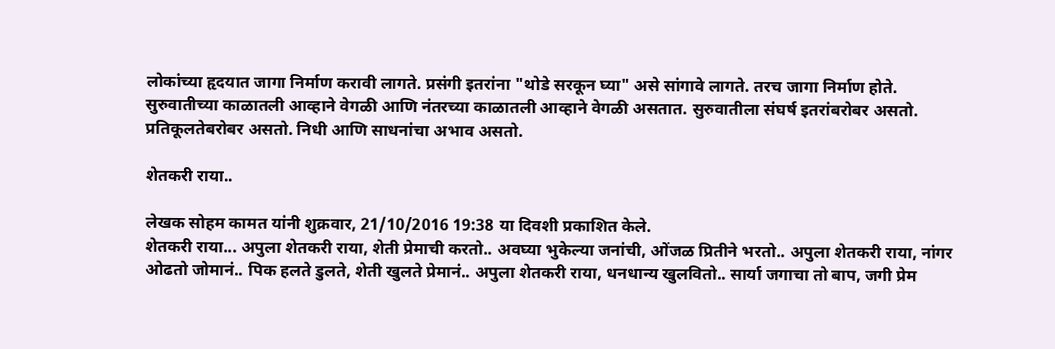लोकांच्या हृदयात जागा निर्माण करावी लागते. प्रसंगी इतरांना "थोडे सरकून घ्या" असे सांगावे लागते. तरच जागा निर्माण होते. सुरुवातीच्या काळातली आव्हाने वेगळी आणि नंतरच्या काळातली आव्हाने वेगळी असतात. सुरुवातीला संघर्ष इतरांबरोबर असतो. प्रतिकूलतेबरोबर असतो. निधी आणि साधनांचा अभाव असतो.

शेतकरी राया..

लेखक सोहम कामत यांनी शुक्रवार, 21/10/2016 19:38 या दिवशी प्रकाशित केले.
शेतकरी राया... अपुला शेतकरी राया, शेती प्रेमाची करतो.. अवघ्या भुकेल्या जनांची, ओंजळ प्रितीने भरतो.. अपुला शेतकरी राया, नांगर ओढतो जोमानं.. पिक हलते डुलते, शेती खुलते प्रेमानं.. अपुला शेतकरी राया, धनधान्य खुलवितो.. सार्या जगाचा तो बाप, जगी प्रेम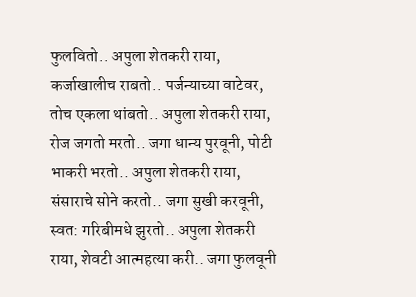फुलवितो.. अपुला शेतकरी राया, कर्जाखालीच राबतो.. पर्जन्याच्या वाटेवर, तोच एकला थांबतो.. अपुला शेतकरी राया, रोज जगतो मरतो.. जगा धान्य पुरवूनी, पोटी भाकरी भरतो.. अपुला शेतकरी राया, संसाराचे सोने करतो.. जगा सुखी करवूनी, स्वत: गरिबीमधे झुरतो.. अपुला शेतकरी राया, शेवटी आत्महत्या करी.. जगा फुलवूनी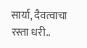सार्या, दैवत्वाचा रस्ता धरी..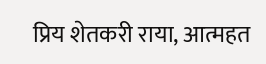प्रिय शेतकरी राया, आत्महत